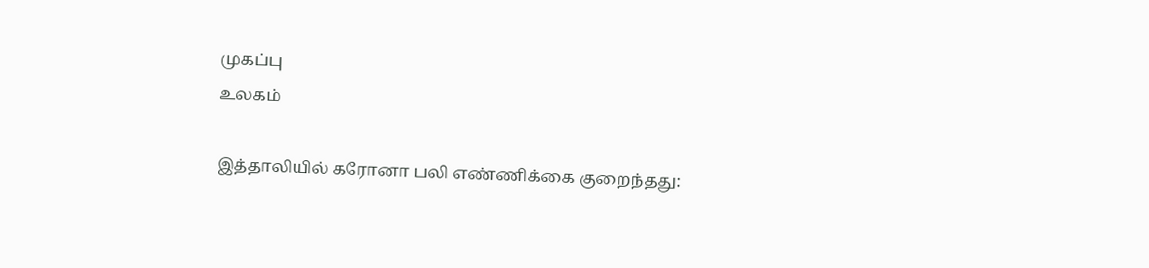முகப்பு
உலகம்

இத்தாலியில் கரோனா பலி எண்ணிக்கை குறைந்தது: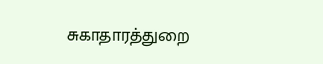சுகாதாரத்துறை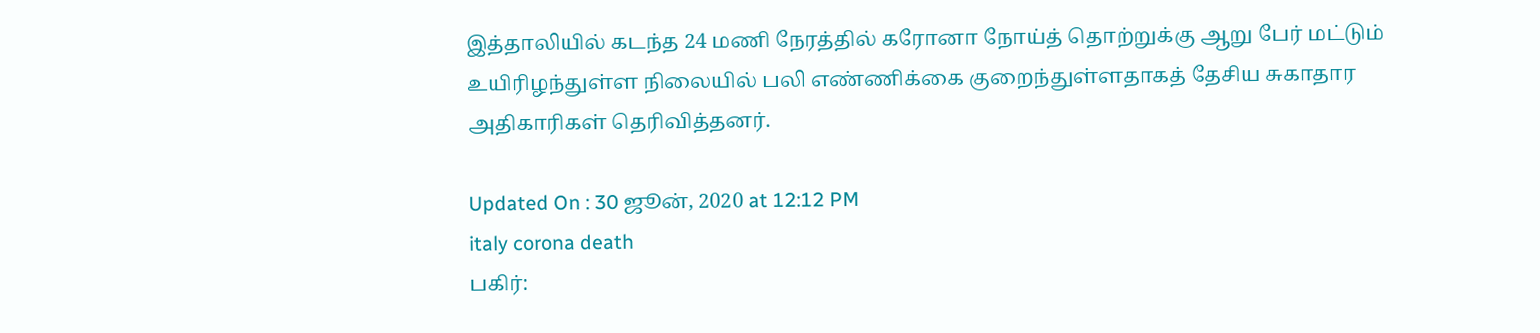இத்தாலியில் கடந்த 24 மணி நேரத்தில் கரோனா நோய்த் தொற்றுக்கு ஆறு பேர் மட்டும் உயிரிழந்துள்ள நிலையில் பலி எண்ணிக்கை குறைந்துள்ளதாகத் தேசிய சுகாதார அதிகாரிகள் தெரிவித்தனர்.

Updated On : 30 ஜூன், 2020 at 12:12 PM
italy corona death
பகிர்: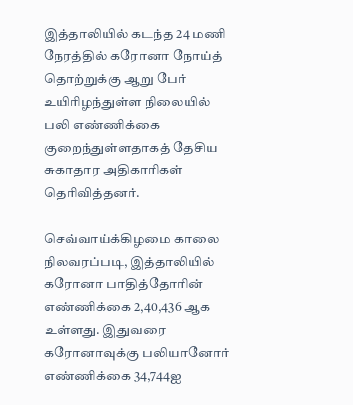இத்தாலியில் கடந்த 24 மணி நேரத்தில் கரோனா நோய்த் தொற்றுக்கு ஆறு பேர் உயிரிழந்துள்ள நிலையில் பலி எண்ணிக்கை குறைந்துள்ளதாகத் தேசிய சுகாதார அதிகாரிகள் தெரிவித்தனர்.

செவ்வாய்க்கிழமை காலை நிலவரப்படி, இத்தாலியில் கரோனா பாதித்தோரின் எண்ணிக்கை 2,40,436 ஆக உள்ளது. இதுவரை கரோனாவுக்கு பலியானோர் எண்ணிக்கை 34,744ஐ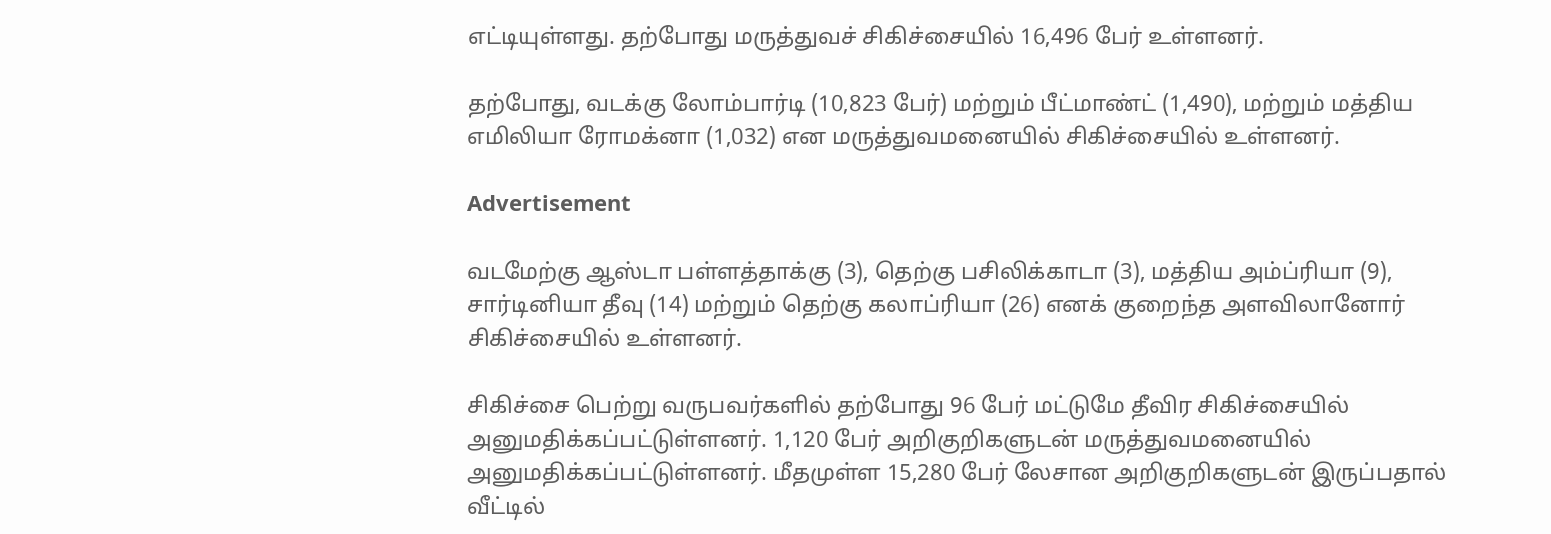எட்டியுள்ளது. தற்போது மருத்துவச் சிகிச்சையில் 16,496 பேர் உள்ளனர்.

தற்போது, வடக்கு லோம்பார்டி (10,823 பேர்) மற்றும் பீட்மாண்ட் (1,490), மற்றும் மத்திய எமிலியா ரோமக்னா (1,032) என மருத்துவமனையில் சிகிச்சையில் உள்ளனர்.

Advertisement

வடமேற்கு ஆஸ்டா பள்ளத்தாக்கு (3), தெற்கு பசிலிக்காடா (3), மத்திய அம்ப்ரியா (9), சார்டினியா தீவு (14) மற்றும் தெற்கு கலாப்ரியா (26) எனக் குறைந்த அளவிலானோர் சிகிச்சையில் உள்ளனர்.

சிகிச்சை பெற்று வருபவர்களில் தற்போது 96 பேர் மட்டுமே தீவிர சிகிச்சையில் அனுமதிக்கப்பட்டுள்ளனர். 1,120 பேர் அறிகுறிகளுடன் மருத்துவமனையில் அனுமதிக்கப்பட்டுள்ளனர். மீதமுள்ள 15,280 பேர் லேசான அறிகுறிகளுடன் இருப்பதால் வீட்டில்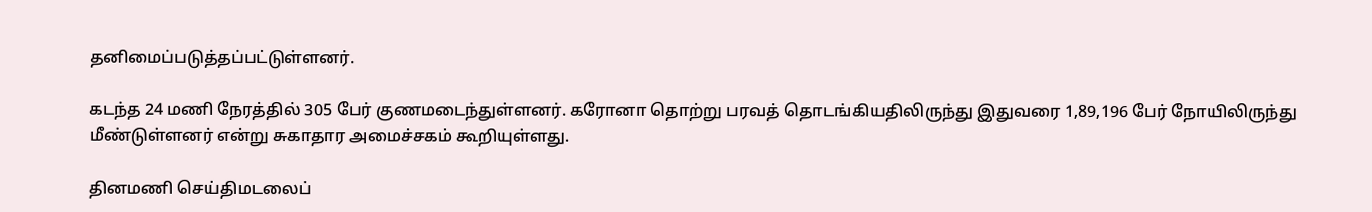தனிமைப்படுத்தப்பட்டுள்ளனர்.

கடந்த 24 மணி நேரத்தில் 305 பேர் குணமடைந்துள்ளனர். கரோனா தொற்று பரவத் தொடங்கியதிலிருந்து இதுவரை 1,89,196 பேர் நோயிலிருந்து மீண்டுள்ளனர் என்று சுகாதார அமைச்சகம் கூறியுள்ளது.

தினமணி செய்திமடலைப்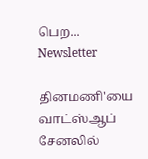பெற... Newsletter

தினமணி'யை வாட்ஸ்ஆப் சேனலில்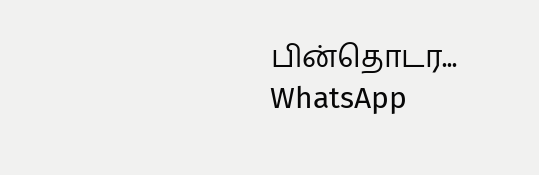பின்தொடர... WhatsApp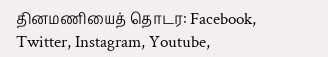தினமணியைத் தொடர: Facebook, Twitter, Instagram, Youtube,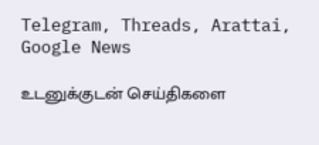Telegram, Threads, Arattai, Google News

உடனுக்குடன் செய்திகளை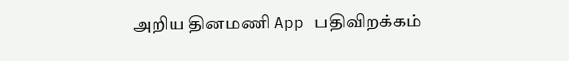அறிய தினமணி App பதிவிறக்கம்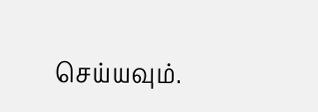செய்யவும்.